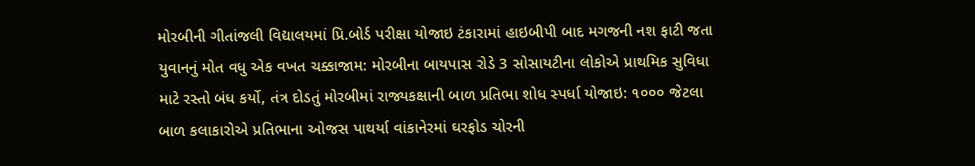મોરબીની ગીતાંજલી વિદ્યાલયમાં પ્રિ.બોર્ડ પરીક્ષા યોજાઇ ટંકારામાં હાઇબીપી બાદ મગજની નશ ફાટી જતા યુવાનનું મોત વધુ એક વખત ચક્કાજામ: મોરબીના બાયપાસ રોડે 3 સોસાયટીના લોકોએ પ્રાથમિક સુવિધા માટે રસ્તો બંધ કર્યો, તંત્ર દોડતું મોરબીમાં રાજ્યકક્ષાની બાળ પ્રતિભા શોધ સ્પર્ધા યોજાઇ: ૧૦૦૦ જેટલા બાળ કલાકારોએ પ્રતિભાના ઓજસ પાથર્યા વાંકાનેરમાં ઘરફોડ ચોરની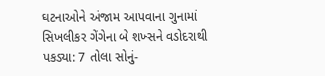ઘટનાઓને અંજામ આપવાના ગુનામાં સિખલીકર ગેંગેના બે શખ્સને વડોદરાથી પકડ્યા: 7 તોલા સોનું-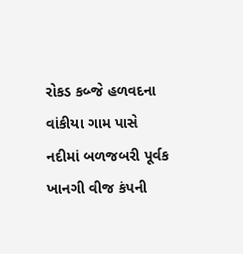રોકડ કબ્જે હળવદના વાંકીયા ગામ પાસે નદીમાં બળજબરી પૂર્વક ખાનગી વીજ કંપની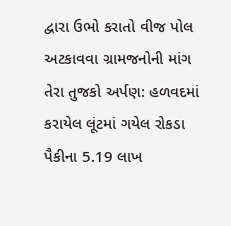દ્વારા ઉભો કરાતો વીજ પોલ અટકાવવા ગ્રામજનોની માંગ તેરા તુજકો અર્પણ: હળવદમાં કરાયેલ લૂંટમાં ગયેલ રોકડા પૈકીના 5.19 લાખ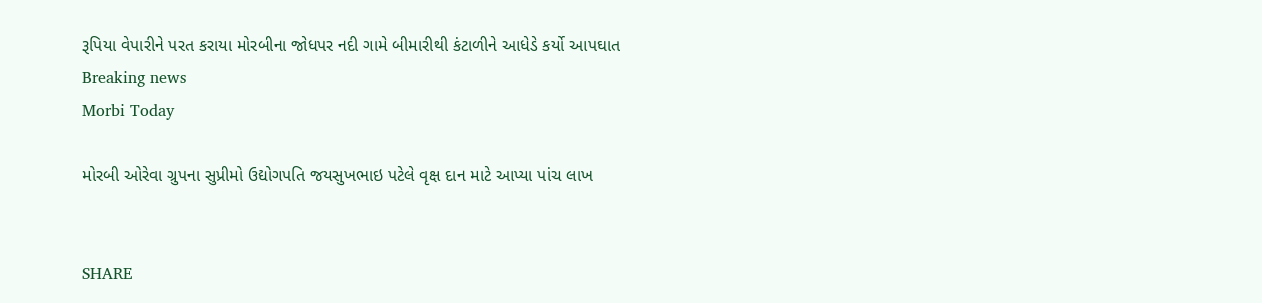રૂપિયા વેપારીને પરત કરાયા મોરબીના જોધપર નદી ગામે બીમારીથી કંટાળીને આધેડે કર્યો આપઘાત
Breaking news
Morbi Today

મોરબી ઓરેવા ગ્રુપના સુપ્રીમો ઉદ્યોગપતિ જયસુખભાઇ પટેલે વૃક્ષ દાન માટે આપ્યા પાંચ લાખ


SHARE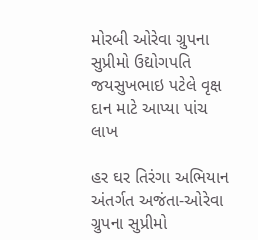મોરબી ઓરેવા ગ્રુપના સુપ્રીમો ઉદ્યોગપતિ જયસુખભાઇ પટેલે વૃક્ષ દાન માટે આપ્યા પાંચ લાખ

હર ઘર તિરંગા અભિયાન અંતર્ગત અજંતા-ઓરેવા ગ્રુપના સુપ્રીમો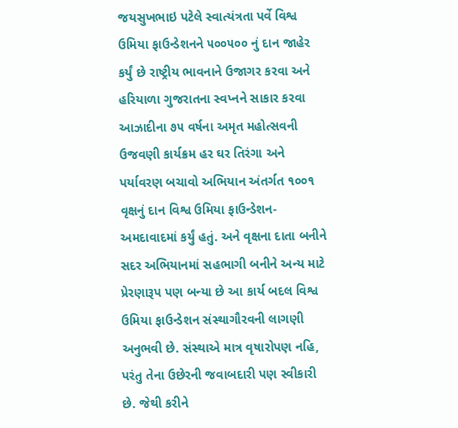જયસુખભાઇ પટેલે સ્વાત્યંત્રતા પર્વે વિશ્વ ઉમિયા ફાઉન્ડેશનને ૫૦૦૫૦૦ નું દાન જાહેર કર્યું છે રાષ્ટ્રીય ભાવનાને ઉજાગર કરવા અને હરિયાળા ગુજરાતના સ્વપ્નને સાકાર કરવા આઝાદીના ૭૫ વર્ષના અમૃત મહોત્સવની ઉજવણી કાર્યક્રમ હર ઘર તિરંગા અને પર્યાવરણ બચાવો અભિયાન અંતર્ગત ૧૦૦૧ વૃક્ષનું દાન વિશ્વ ઉમિયા ફાઉન્ડેશન- અમદાવાદમાં કર્યું હતું. અને વૃક્ષના દાતા બનીને સદર અભિયાનમાં સહભાગી બનીને અન્ય માટે પ્રેરણારૂપ પણ બન્યા છે આ કાર્ય બદલ વિશ્વ ઉમિયા ફાઉન્ડેશન સંસ્થાગૌરવની લાગણી અનુભવી છે. સંસ્થાએ માત્ર વૃષારોપણ નહિ, પરંતુ તેના ઉછેરની જવાબદારી પણ સ્વીકારી છે. જેથી કરીને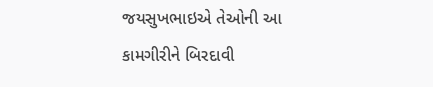જયસુખભાઇએ તેઓની આ કામગીરીને બિરદાવી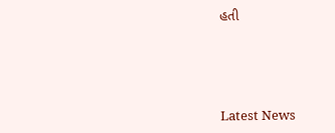હતી






Latest News